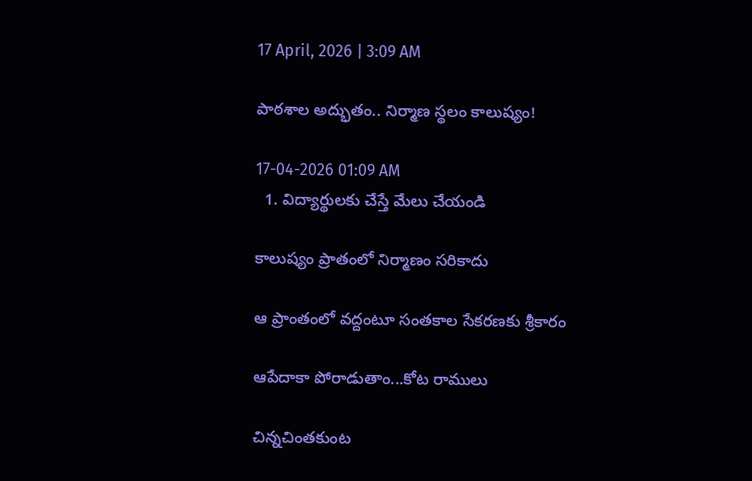17 April, 2026 | 3:09 AM

పాఠశాల అద్భుతం.. నిర్మాణ స్థలం కాలుష్యం!

17-04-2026 01:09 AM
  1. విద్యార్థులకు చేస్తే మేలు చేయండి

కాలుష్యం ప్రాతంలో నిర్మాణం సరికాదు

ఆ ప్రాంతంలో వద్దంటూ సంతకాల సేకరణకు శ్రీకారం

ఆపేదాకా పోరాడుతాం...కోట రాములు

చిన్నచింతకుంట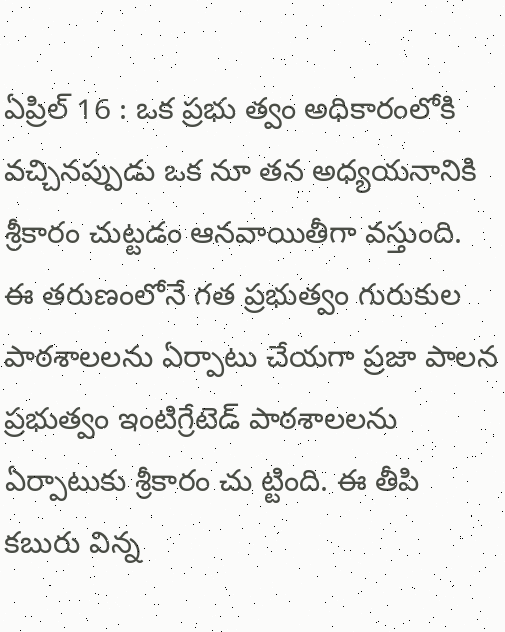ఏప్రిల్ 16 : ఒక ప్రభు త్వం అధికారంలోకి వచ్చినప్పుడు ఒక నూ తన అధ్యయనానికి శ్రీకారం చుట్టడం ఆనవాయితీగా వస్తుంది. ఈ తరుణంలోనే గత ప్రభుత్వం గురుకుల పాఠశాలలను ఏర్పాటు చేయగా ప్రజా పాలన ప్రభుత్వం ఇంటిగ్రేటెడ్ పాఠశాలలను ఏర్పాటుకు శ్రీకారం చు ట్టింది. ఈ తీపి కబురు విన్న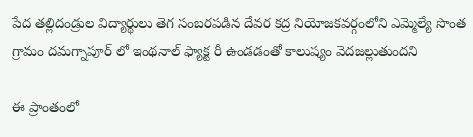పేద తల్లిదండ్రుల విద్యార్థులు తెగ సంబరపడిన దేవర కద్ర నియోజకవర్గంలోని ఎమ్మెల్యే సొంత గ్రామం దమగ్నాపూర్ లో ఇంథనాల్ ఫ్యాక్ట రీ ఉండడంతో కాలుష్యం వెదజల్లుతుందని

ఈ ప్రాంతంలో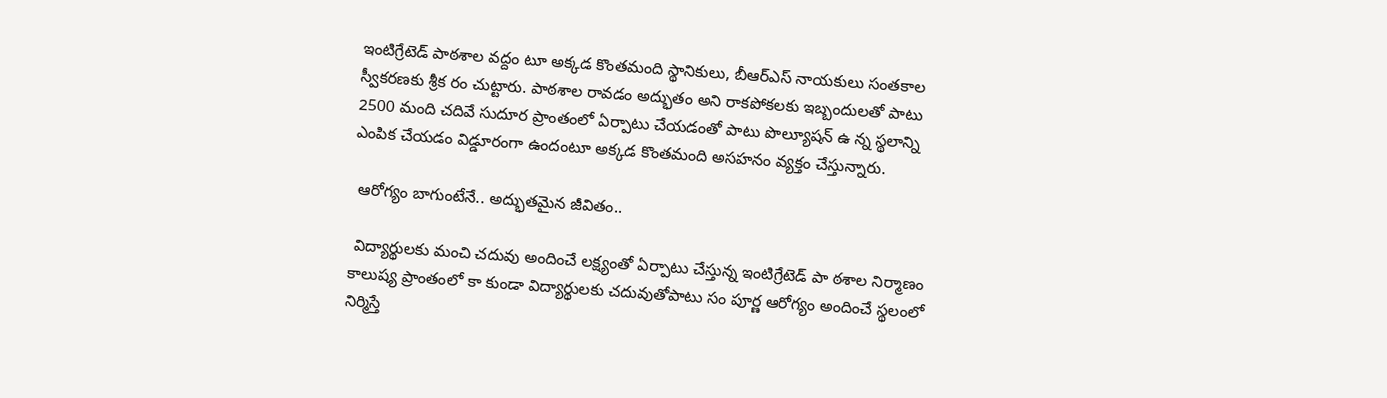ఇంటిగ్రేటెడ్ పాఠశాల వద్దం టూ అక్కడ కొంతమంది స్థానికులు, బీఆర్‌ఎస్ నాయకులు సంతకాల స్వీకరణకు శ్రీక రం చుట్టారు. పాఠశాల రావడం అద్భుతం అని రాకపోకలకు ఇబ్బందులతో పాటు 2500 మంది చదివే సుదూర ప్రాంతంలో ఏర్పాటు చేయడంతో పాటు పొల్యూషన్ ఉ న్న స్థలాన్ని ఎంపిక చేయడం విడ్డూరంగా ఉందంటూ అక్కడ కొంతమంది అసహనం వ్యక్తం చేస్తున్నారు.

 ఆరోగ్యం బాగుంటేనే.. అద్భుతమైన జీవితం..

 విద్యార్థులకు మంచి చదువు అందించే లక్ష్యంతో ఏర్పాటు చేస్తున్న ఇంటిగ్రేటెడ్ పా ఠశాల నిర్మాణం కాలుష్య ప్రాంతంలో కా కుండా విద్యార్థులకు చదువుతోపాటు సం పూర్ణ ఆరోగ్యం అందించే స్థలంలో నిర్మిస్తే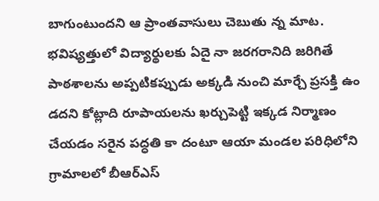బాగుంటుందని ఆ ప్రాంతవాసులు చెబుతు న్న మాట. భవిష్యత్తులో విద్యార్థులకు ఏదై నా జరగరానిది జరిగితే పాఠశాలను అప్పటికప్పుడు అక్కడి నుంచి మార్చే ప్రసక్తి ఉం డదని కోట్లాది రూపాయలను ఖర్చుపెట్టి ఇక్కడ నిర్మాణం చేయడం సరైన పద్ధతి కా దంటూ ఆయా మండల పరిధిలోని గ్రామాలలో బీఆర్‌ఎస్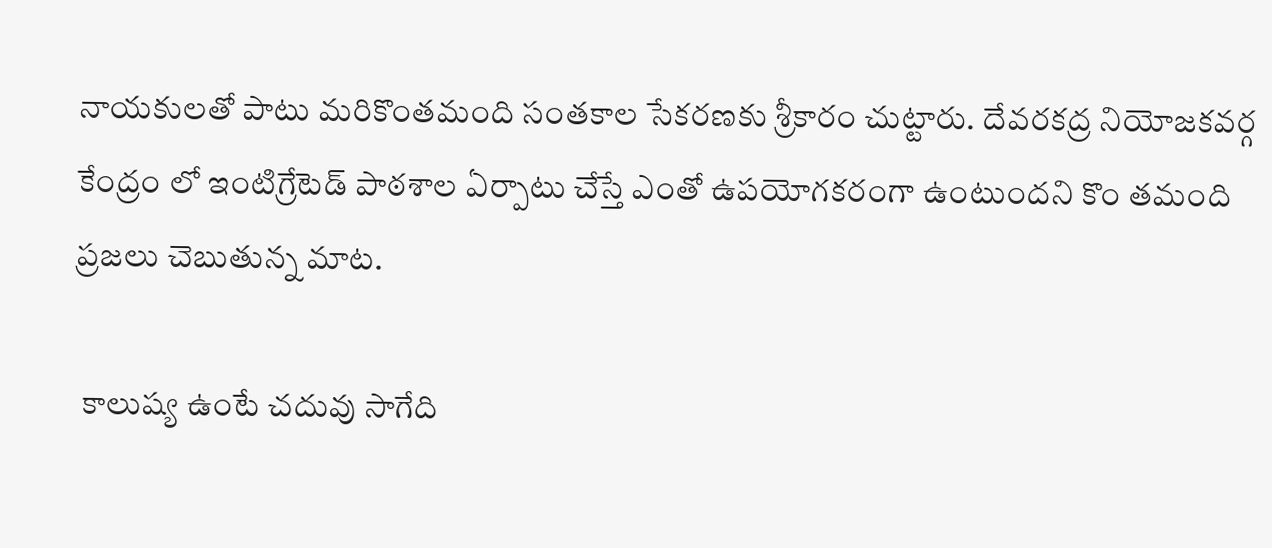నాయకులతో పాటు మరికొంతమంది సంతకాల సేకరణకు శ్రీకారం చుట్టారు. దేవరకద్ర నియోజకవర్గ కేంద్రం లో ఇంటిగ్రేటెడ్ పాఠశాల ఏర్పాటు చేస్తే ఎంతో ఉపయోగకరంగా ఉంటుందని కొం తమంది ప్రజలు చెబుతున్న మాట.

 కాలుష్య ఉంటే చదువు సాగేది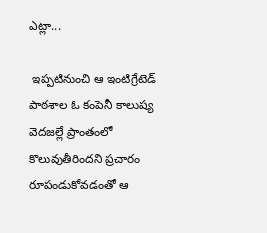ఎట్లా...

 ఇప్పటినుంచి ఆ ఇంటిగ్రేటెడ్ పాఠశాల ఓ కంపెనీ కాలుష్య వెదజల్లే ప్రాంతంలో కొలువుతీరిందని ప్రచారం రూపండుకోవడంతో ఆ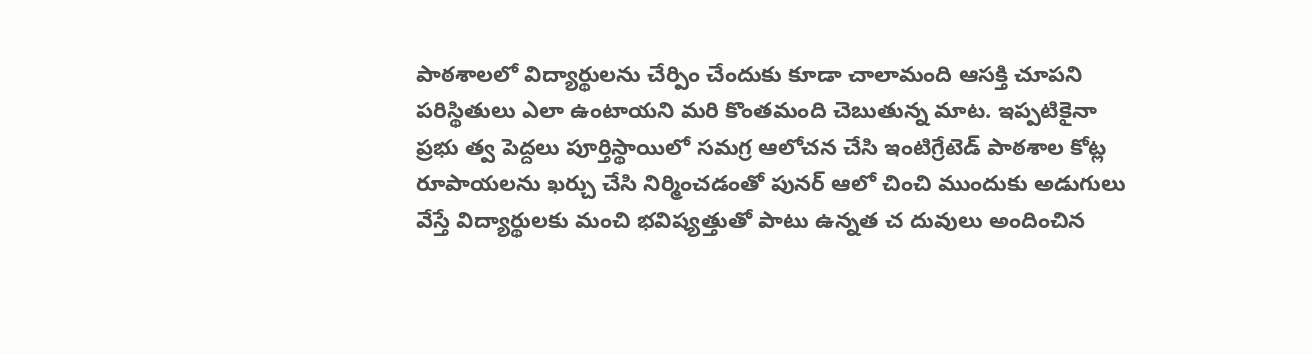పాఠశాలలో విద్యార్థులను చేర్పిం చేందుకు కూడా చాలామంది ఆసక్తి చూపని పరిస్థితులు ఎలా ఉంటాయని మరి కొంతమంది చెబుతున్న మాట. ఇప్పటికైనా ప్రభు త్వ పెద్దలు పూర్తిస్థాయిలో సమగ్ర ఆలోచన చేసి ఇంటిగ్రేటెడ్ పాఠశాల కోట్ల రూపాయలను ఖర్చు చేసి నిర్మించడంతో పునర్ ఆలో చించి ముందుకు అడుగులు వేస్తే విద్యార్థులకు మంచి భవిష్యత్తుతో పాటు ఉన్నత చ దువులు అందించిన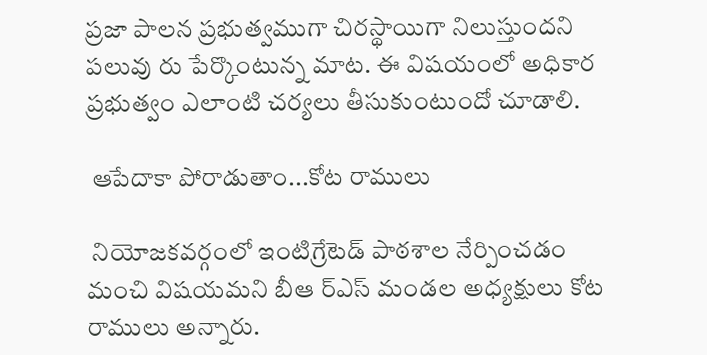ప్రజా పాలన ప్రభుత్వముగా చిరస్థాయిగా నిలుస్తుందని పలువు రు పేర్కొంటున్న మాట. ఈ విషయంలో అధికార ప్రభుత్వం ఎలాంటి చర్యలు తీసుకుంటుందో చూడాలి.

 ఆపేదాకా పోరాడుతాం...కోట రాములు

 నియోజకవర్గంలో ఇంటిగ్రేటెడ్ పాఠశాల నేర్పించడం మంచి విషయమని బీఆ ర్‌ఎస్ మండల అధ్యక్షులు కోట రాములు అన్నారు.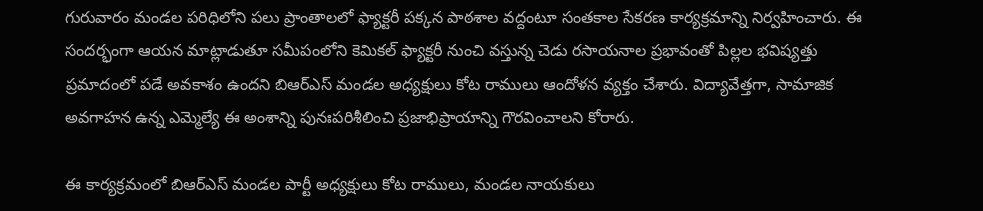గురువారం మండల పరిధిలోని పలు ప్రాంతాలలో ఫ్యాక్టరీ పక్కన పాఠశాల వద్దంటూ సంతకాల సేకరణ కార్యక్రమాన్ని నిర్వహించారు. ఈ సందర్భంగా ఆయన మాట్లాడుతూ సమీపంలోని కెమికల్ ఫ్యాక్టరీ నుంచి వస్తున్న చెడు రసాయనాల ప్రభావంతో పిల్లల భవిష్యత్తు ప్రమాదంలో పడే అవకాశం ఉందని బిఆర్‌ఎస్ మండల అధ్యక్షులు కోట రాములు ఆందోళన వ్యక్తం చేశారు. విద్యావేత్తగా, సామాజిక అవగాహన ఉన్న ఎమ్మెల్యే ఈ అంశాన్ని పునఃపరిశీలించి ప్రజాభిప్రాయాన్ని గౌరవించాలని కోరారు.

ఈ కార్యక్రమంలో బిఆర్‌ఎస్ మండల పార్టీ అధ్యక్షులు కోట రాములు, మండల నాయకులు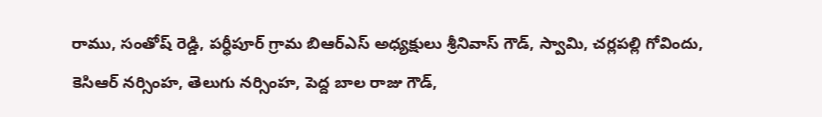రాము, సంతోష్ రెడ్డి, పర్ధీపూర్ గ్రామ బిఆర్‌ఎస్ అధ్యక్షులు శ్రీనివాస్ గౌడ్, స్వామి, చర్లపల్లి గోవిందు, కెసిఆర్ నర్సింహ, తెలుగు నర్సింహ, పెద్ద బాల రాజు గౌడ్,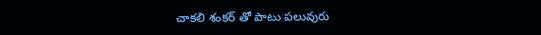చాకలి శంకర్ తో పాటు పలువురు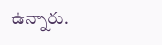ఉన్నారు.